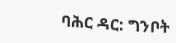ባሕር ዳር: ግንቦት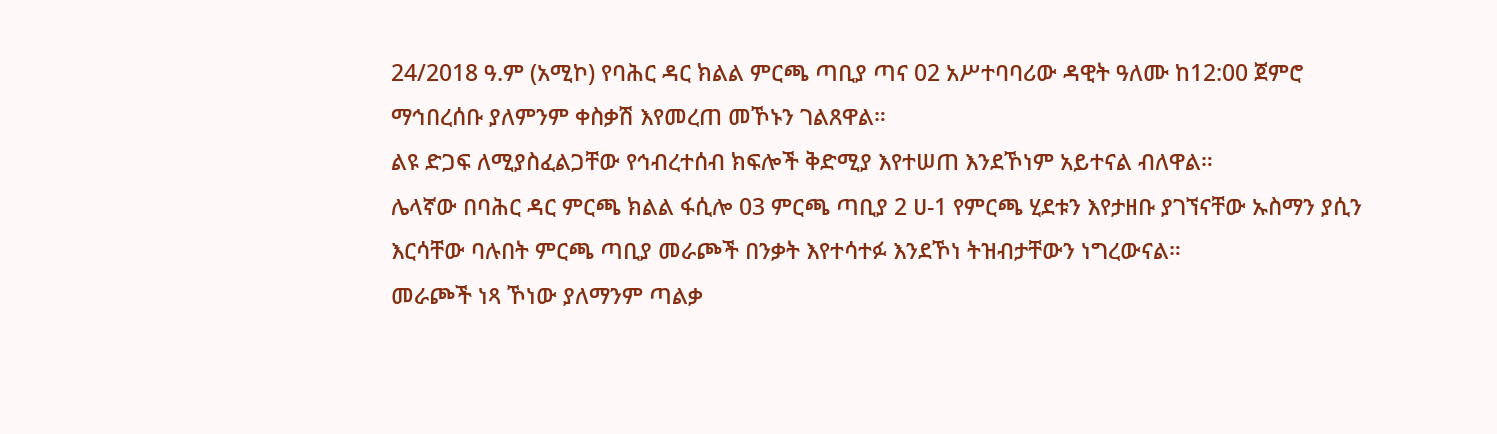24/2018 ዓ.ም (አሚኮ) የባሕር ዳር ክልል ምርጫ ጣቢያ ጣና 02 አሥተባባሪው ዳዊት ዓለሙ ከ12:00 ጀምሮ ማኅበረሰቡ ያለምንም ቀስቃሽ እየመረጠ መኾኑን ገልጸዋል።
ልዩ ድጋፍ ለሚያስፈልጋቸው የኅብረተሰብ ክፍሎች ቅድሚያ እየተሠጠ እንደኾነም አይተናል ብለዋል።
ሌላኛው በባሕር ዳር ምርጫ ክልል ፋሲሎ 03 ምርጫ ጣቢያ 2 ሀ-1 የምርጫ ሂደቱን እየታዘቡ ያገኘናቸው ኡስማን ያሲን እርሳቸው ባሉበት ምርጫ ጣቢያ መራጮች በንቃት እየተሳተፉ እንደኾነ ትዝብታቸውን ነግረውናል።
መራጮች ነጻ ኾነው ያለማንም ጣልቃ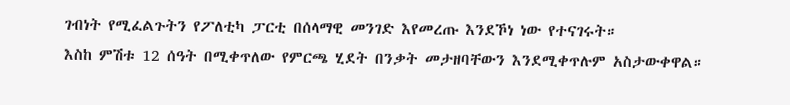ገብነት የሚፈልጉትን የፖለቲካ ፓርቲ በሰላማዊ መንገድ እየመረጡ እንደኾነ ነው የተናገሩት።
እስከ ምሽቱ 12 ሰዓት በሚቀጥለው የምርጫ ሂደት በንቃት መታዘባቸውን እንደሚቀጥሉም አስታውቀዋል።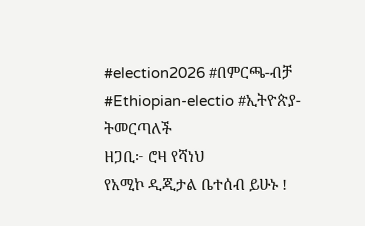#election2026 #በምርጫ-ብቻ
#Ethiopian-electio #ኢትዮጵያ-ትመርጣለች
ዘጋቢ፦ ሮዛ የሻነህ
የአሚኮ ዲጂታል ቤተሰብ ይሁኑ !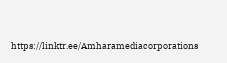https://linktr.ee/Amharamediacorporations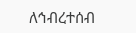ለኅብረተሰብ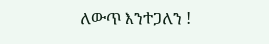ለውጥ እንተጋለን !